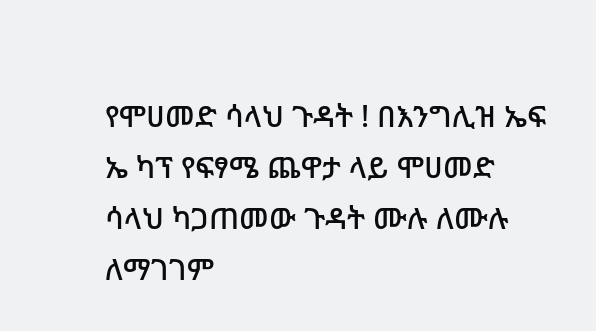የሞሀመድ ሳላህ ጉዳት ! በእንግሊዝ ኤፍ ኤ ካፕ የፍፃሜ ጨዋታ ላይ ሞሀመድ ሳላህ ካጋጠመው ጉዳት ሙሉ ለሙሉ ለማገገም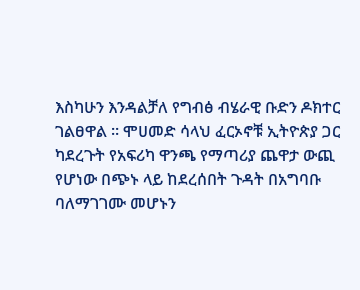እስካሁን እንዳልቻለ የግብፅ ብሄራዊ ቡድን ዶክተር ገልፀዋል ። ሞሀመድ ሳላህ ፈርኦኖቹ ኢትዮጵያ ጋር ካደረጉት የአፍሪካ ዋንጫ የማጣሪያ ጨዋታ ውጪ የሆነው በጭኑ ላይ ከደረሰበት ጉዳት በአግባቡ ባለማገገሙ መሆኑን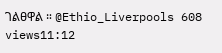ገልፀዋል ። @Ethio_Liverpools 608 views11:12